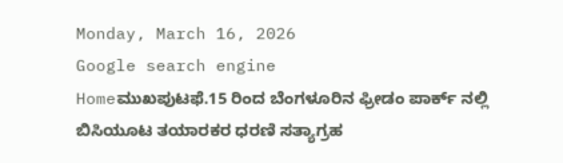Monday, March 16, 2026
Google search engine
Homeಮುಖಪುಟಫೆ.15 ರಿಂದ ಬೆಂಗಳೂರಿನ ಫ್ರೀಡಂ ಪಾರ್ಕ್ ನಲ್ಲಿ ಬಿಸಿಯೂಟ ತಯಾರಕರ ಧರಣಿ ಸತ್ಯಾಗ್ರಹ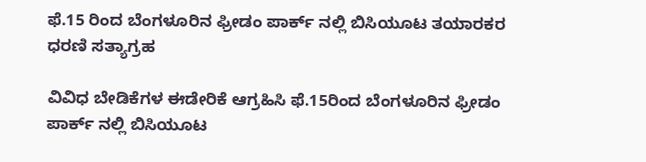ಫೆ.15 ರಿಂದ ಬೆಂಗಳೂರಿನ ಫ್ರೀಡಂ ಪಾರ್ಕ್ ನಲ್ಲಿ ಬಿಸಿಯೂಟ ತಯಾರಕರ ಧರಣಿ ಸತ್ಯಾಗ್ರಹ

ವಿವಿಧ ಬೇಡಿಕೆಗಳ ಈಡೇರಿಕೆ ಆಗ್ರಹಿಸಿ ಫೆ.15ರಿಂದ ಬೆಂಗಳೂರಿನ ಫ್ರೀಡಂ ಪಾರ್ಕ್ ನಲ್ಲಿ ಬಿಸಿಯೂಟ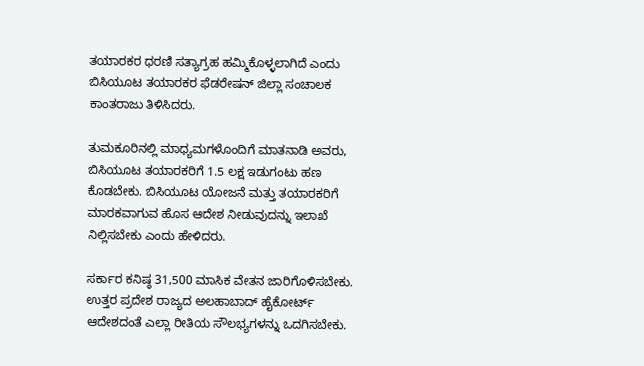ತಯಾರಕರ ಧರಣಿ ಸತ್ಯಾಗ್ರಹ ಹಮ್ಮಿಕೊಳ್ಳಲಾಗಿದೆ ಎಂದು ಬಿಸಿಯೂಟ ತಯಾರಕರ ಫೆಡರೇಷನ್ ಜಿಲ್ಲಾ ಸಂಚಾಲಕ ಕಾಂತರಾಜು ತಿಳಿಸಿದರು.

ತುಮಕೂರಿನಲ್ಲಿ ಮಾಧ್ಯಮಗಳೊಂದಿಗೆ ಮಾತನಾಡಿ ಅವರು, ಬಿಸಿಯೂಟ ತಯಾರಕರಿಗೆ 1.5 ಲಕ್ಷ ಇಡುಗಂಟು ಹಣ ಕೊಡಬೇಕು. ಬಿಸಿಯೂಟ ಯೋಜನೆ ಮತ್ತು ತಯಾರಕರಿಗೆ ಮಾರಕವಾಗುವ ಹೊಸ ಆದೇಶ ನೀಡುವುದನ್ನು ಇಲಾಖೆ ನಿಲ್ಲಿಸಬೇಕು ಎಂದು ಹೇಳಿದರು.

ಸರ್ಕಾರ ಕನಿಷ್ಠ 31,500 ಮಾಸಿಕ ವೇತನ ಜಾರಿಗೊಳಿಸಬೇಕು. ಉತ್ತರ ಪ್ರದೇಶ ರಾಜ್ಯದ ಅಲಹಾಬಾದ್ ಹೈಕೋರ್ಟ್ ಆದೇಶದಂತೆ ಎಲ್ಲಾ ರೀತಿಯ ಸೌಲಭ್ಯಗಳನ್ನು ಒದಗಿಸಬೇಕು.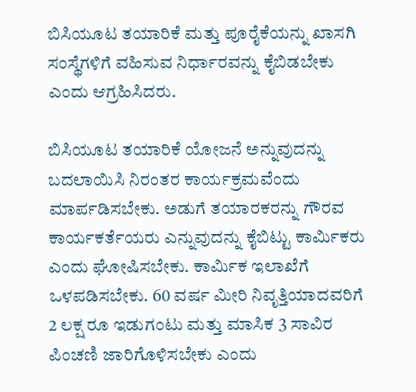ಬಿಸಿಯೂಟ ತಯಾರಿಕೆ ಮತ್ತು ಪೂರೈಕೆಯನ್ನು ಖಾಸಗಿ ಸಂಸ್ಥೆಗಳಿಗೆ ವಹಿಸುವ ನಿರ್ಧಾರವನ್ನು ಕೈಬಿಡಬೇಕು ಎಂದು ಆಗ್ರಹಿಸಿದರು.

ಬಿಸಿಯೂಟ ತಯಾರಿಕೆ ಯೋಜನೆ ಅನ್ನುವುದನ್ನು ಬದಲಾಯಿಸಿ ನಿರಂತರ ಕಾರ್ಯಕ್ರಮವೆಂದು ಮಾರ್ಪಡಿಸಬೇಕು. ಅಡುಗೆ ತಯಾರಕರನ್ನು ಗೌರವ ಕಾರ್ಯಕರ್ತೆಯರು ಎನ್ನುವುದನ್ನು ಕೈಬಿಟ್ಟು ಕಾರ್ಮಿಕರು ಎಂದು ಘೋಷಿಸಬೇಕು. ಕಾರ್ಮಿಕ ಇಲಾಖೆಗೆ ಒಳಪಡಿಸಬೇಕು. 60 ವರ್ಷ ಮೀರಿ ನಿವೃತ್ತಿಯಾದವರಿಗೆ 2 ಲಕ್ಷ ರೂ ಇಡುಗಂಟು ಮತ್ತು ಮಾಸಿಕ 3 ಸಾವಿರ ಪಿಂಚಣಿ ಜಾರಿಗೊಳಿಸಬೇಕು ಎಂದು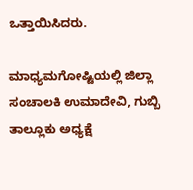ಒತ್ತಾಯಿಸಿದರು.

ಮಾಧ್ಯಮಗೋಷ್ಟಿಯಲ್ಲಿ ಜಿಲ್ಲಾ ಸಂಚಾಲಕಿ ಉಮಾದೇವಿ, ಗುಬ್ಬಿ ತಾಲ್ಲೂಕು ಅಧ್ಯಕ್ಷೆ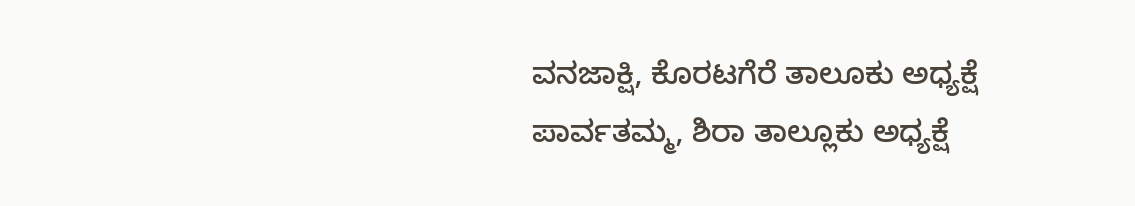ವನಜಾಕ್ಷಿ, ಕೊರಟಗೆರೆ ತಾಲೂಕು ಅಧ್ಯಕ್ಷೆ ಪಾರ್ವತಮ್ಮ, ಶಿರಾ ತಾಲ್ಲೂಕು ಅಧ್ಯಕ್ಷೆ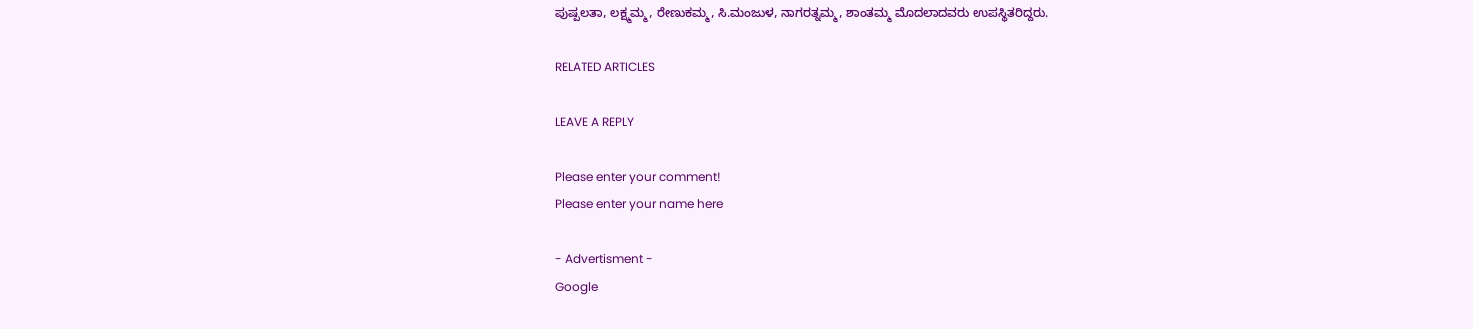ಪುಷ್ಪಲತಾ, ಲಕ್ಷ್ಮಮ್ಮ, ರೇಣುಕಮ್ಮ, ಸಿ.ಮಂಜುಳ, ನಾಗರತ್ನಮ್ಮ, ಶಾಂತಮ್ಮ ಮೊದಲಾದವರು ಉಪಸ್ಥಿತರಿದ್ದರು.

RELATED ARTICLES

LEAVE A REPLY

Please enter your comment!
Please enter your name here

- Advertisment -
Google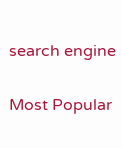search engine

Most Popular